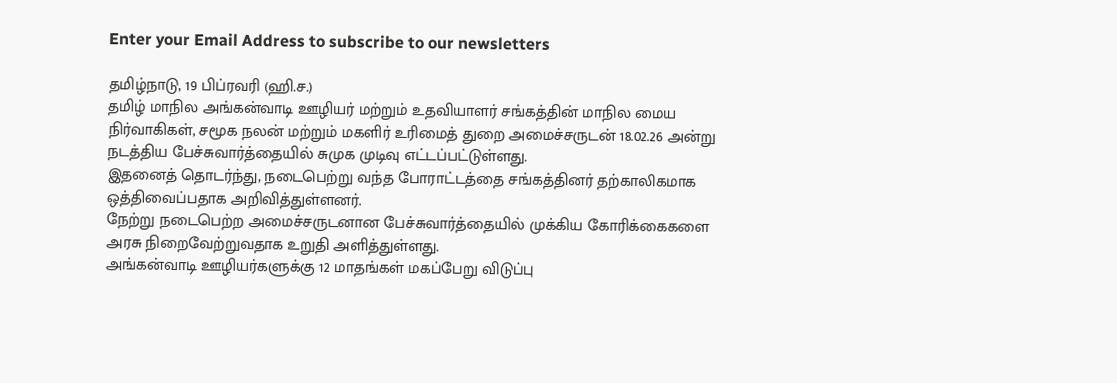Enter your Email Address to subscribe to our newsletters

தமிழ்நாடு, 19 பிப்ரவரி (ஹி.ச.)
தமிழ் மாநில அங்கன்வாடி ஊழியர் மற்றும் உதவியாளர் சங்கத்தின் மாநில மைய நிர்வாகிகள், சமூக நலன் மற்றும் மகளிர் உரிமைத் துறை அமைச்சருடன் 18.02.26 அன்று நடத்திய பேச்சுவார்த்தையில் சுமுக முடிவு எட்டப்பட்டுள்ளது.
இதனைத் தொடர்ந்து, நடைபெற்று வந்த போராட்டத்தை சங்கத்தினர் தற்காலிகமாக ஒத்திவைப்பதாக அறிவித்துள்ளனர்.
நேற்று நடைபெற்ற அமைச்சருடனான பேச்சுவார்த்தையில் முக்கிய கோரிக்கைகளை அரசு நிறைவேற்றுவதாக உறுதி அளித்துள்ளது.
அங்கன்வாடி ஊழியர்களுக்கு 12 மாதங்கள் மகப்பேறு விடுப்பு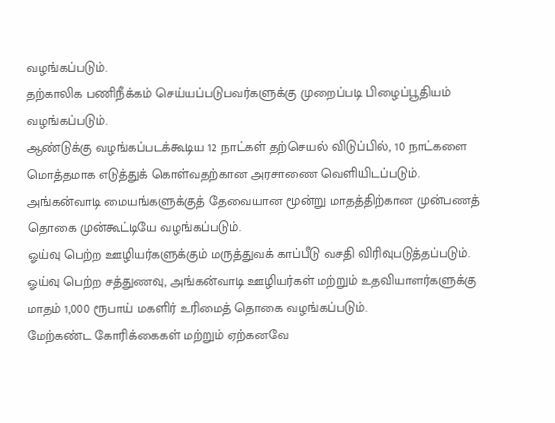வழங்கப்படும்.
தற்காலிக பணிநீக்கம் செய்யப்படுபவர்களுக்கு முறைப்படி பிழைப்பூதியம் வழங்கப்படும்.
ஆண்டுக்கு வழங்கப்படக்கூடிய 12 நாட்கள் தற்செயல் விடுப்பில், 10 நாட்களை மொத்தமாக எடுத்துக் கொள்வதற்கான அரசாணை வெளியிடப்படும்.
அங்கன்வாடி மையங்களுக்குத் தேவையான மூன்று மாதத்திற்கான முன்பணத் தொகை முன்கூட்டியே வழங்கப்படும்.
ஓய்வு பெற்ற ஊழியர்களுக்கும் மருத்துவக் காப்பீடு வசதி விரிவுபடுத்தப்படும்.
ஓய்வு பெற்ற சத்துணவு, அங்கன்வாடி ஊழியர்கள் மற்றும் உதவியாளர்களுக்கு மாதம் 1,000 ரூபாய் மகளிர் உரிமைத் தொகை வழங்கப்படும்.
மேற்கண்ட கோரிக்கைகள் மற்றும் ஏற்கனவே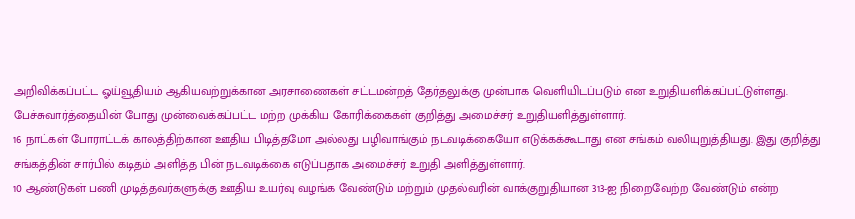அறிவிக்கப்பட்ட ஓய்வூதியம் ஆகியவற்றுக்கான அரசாணைகள் சட்டமன்றத் தேர்தலுக்கு முன்பாக வெளியிடப்படும் என உறுதியளிக்கப்பட்டுள்ளது.
பேச்சுவார்த்தையின் போது முன்வைக்கப்பட்ட மற்ற முக்கிய கோரிக்கைகள் குறித்து அமைச்சர் உறுதியளித்துள்ளார்.
16 நாட்கள் போராட்டக் காலத்திற்கான ஊதிய பிடித்தமோ அல்லது பழிவாங்கும் நடவடிக்கையோ எடுக்கக்கூடாது என சங்கம் வலியுறுத்தியது. இது குறித்து சங்கத்தின் சார்பில் கடிதம் அளித்த பின் நடவடிக்கை எடுப்பதாக அமைச்சர் உறுதி அளித்துள்ளார்.
10 ஆண்டுகள் பணி முடித்தவர்களுக்கு ஊதிய உயர்வு வழங்க வேண்டும் மற்றும் முதல்வரின் வாக்குறுதியான 313-ஐ நிறைவேற்ற வேண்டும் என்ற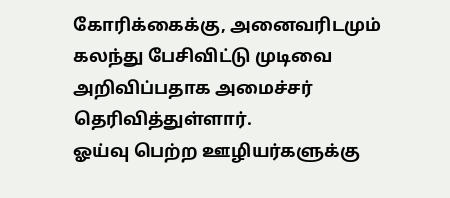கோரிக்கைக்கு, அனைவரிடமும் கலந்து பேசிவிட்டு முடிவை அறிவிப்பதாக அமைச்சர் தெரிவித்துள்ளார்.
ஓய்வு பெற்ற ஊழியர்களுக்கு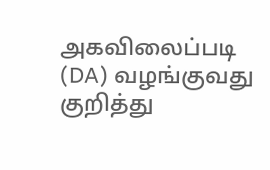அகவிலைப்படி (DA) வழங்குவது குறித்து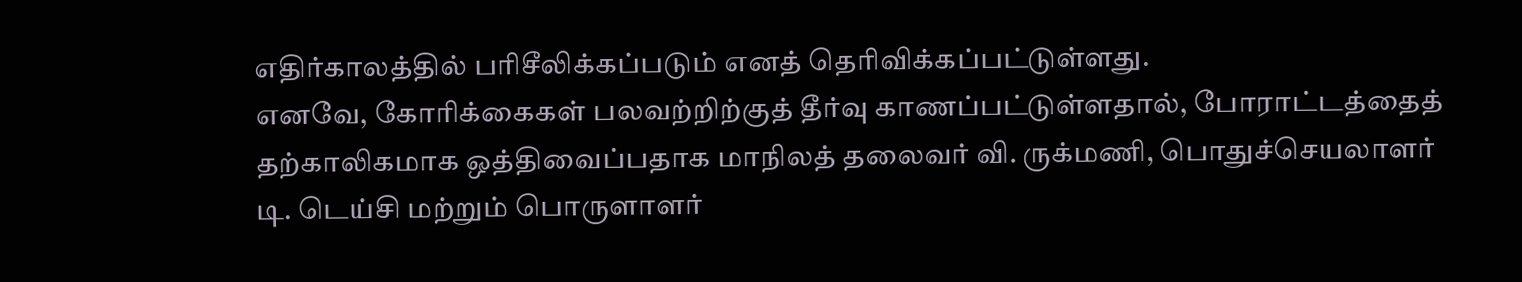எதிர்காலத்தில் பரிசீலிக்கப்படும் எனத் தெரிவிக்கப்பட்டுள்ளது.
எனவே, கோரிக்கைகள் பலவற்றிற்குத் தீர்வு காணப்பட்டுள்ளதால், போராட்டத்தைத் தற்காலிகமாக ஒத்திவைப்பதாக மாநிலத் தலைவர் வி. ருக்மணி, பொதுச்செயலாளர் டி. டெய்சி மற்றும் பொருளாளர்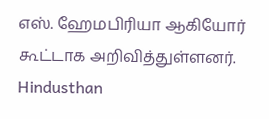எஸ். ஹேமபிரியா ஆகியோர் கூட்டாக அறிவித்துள்ளனர்.
Hindusthan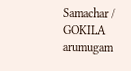Samachar / GOKILA arumugam